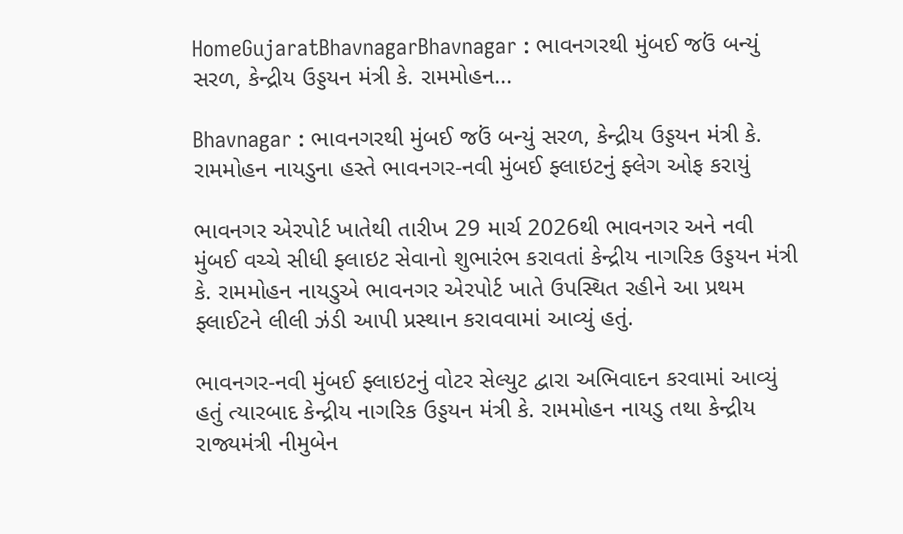HomeGujaratBhavnagarBhavnagar : ભાવનગરથી મુંબઈ જઉં બન્યું સરળ, કેન્દ્રીય ઉડ્ડયન મંત્રી કે. રામમોહન...

Bhavnagar : ભાવનગરથી મુંબઈ જઉં બન્યું સરળ, કેન્દ્રીય ઉડ્ડયન મંત્રી કે. રામમોહન નાયડુના હસ્તે ભાવનગર-નવી મુંબઈ ફ્લાઇટનું ફ્લેગ ઓફ કરાયું

ભાવનગર એરપોર્ટ ખાતેથી તારીખ 29 માર્ચ 2026થી ભાવનગર અને નવી મુંબઈ વચ્ચે સીધી ફ્લાઇટ સેવાનો શુભારંભ કરાવતાં કેન્દ્રીય નાગરિક ઉડ્ડયન મંત્રી કે. રામમોહન નાયડુએ ભાવનગર એરપોર્ટ ખાતે ઉપસ્થિત રહીને આ પ્રથમ ફ્લાઈટને લીલી ઝંડી આપી પ્રસ્થાન કરાવવામાં આવ્યું હતું.

ભાવનગર-નવી મુંબઈ ફ્લાઇટનું વોટર સેલ્યુટ દ્વારા અભિવાદન કરવામાં આવ્યું હતું ત્યારબાદ કેન્દ્રીય નાગરિક ઉડ્ડયન મંત્રી કે. રામમોહન નાયડુ તથા કેન્દ્રીય રાજ્યમંત્રી નીમુબેન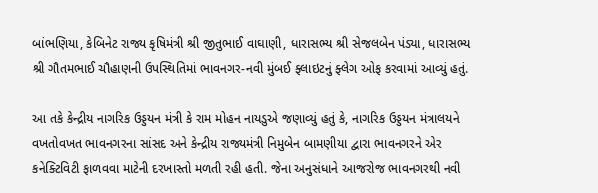બાંભણિયા, કેબિનેટ રાજ્ય કૃષિમંત્રી શ્રી જીતુભાઈ વાઘાણી, ધારાસભ્ય શ્રી સેજલબેન પંડ્યા, ધારાસભ્ય શ્રી ગૌતમભાઈ ચૌહાણની ઉપસ્થિતિમાં ભાવનગર-નવી મુંબઈ ફ્લાઇટનું ફ્લેગ ઓફ કરવામાં આવ્યું હતું.

આ તકે કેન્દ્રીય નાગરિક ઉડ્ડયન મંત્રી કે રામ મોહન નાયડુએ જણાવ્યું હતું કે, નાગરિક ઉડ્ડયન મંત્રાલયને વખતોવખત ભાવનગરના સાંસદ અને કેન્દ્રીય રાજ્યમંત્રી નિમુબેન બામણીયા દ્વારા ભાવનગરને એર કનેક્ટિવિટી ફાળવવા માટેની દરખાસ્તો મળતી રહી હતી. જેના અનુસંધાને આજરોજ ભાવનગરથી નવી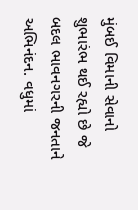મુંબઈ વિમાની સેવાનો શુભારંભ થઈ રહ્યો છે જે બદલ ભાવનગરની જનતાને અભિનંદન. વધુમાં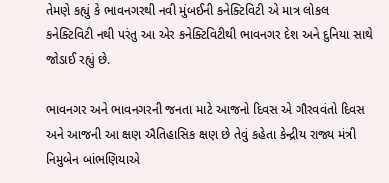તેમણે કહ્યું કે ભાવનગરથી નવી મુંબઈની કનેક્ટિવિટી એ માત્ર લોકલ કનેક્ટિવિટી નથી પરંતુ આ એર કનેક્ટિવિટીથી ભાવનગર દેશ અને દુનિયા સાથે જોડાઈ રહ્યું છે.

ભાવનગર અને ભાવનગરની જનતા માટે આજનો દિવસ એ ગૌરવવંતો દિવસ અને આજની આ ક્ષણ ઐતિહાસિક ક્ષણ છે તેવું કહેતા કેન્દ્રીય રાજ્ય મંત્રી નિમુબેન બાંભણિયાએ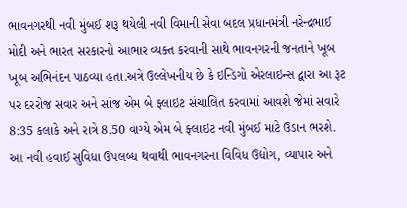ભાવનગરથી નવી મુંબઈ શરૂ થયેલી નવી વિમાની સેવા બદલ પ્રધાનમંત્રી નરેન્દ્રભાઈ મોદી અને ભારત સરકારનો આભાર વ્યક્ત કરવાની સાથે ભાવનગરની જનતાને ખૂબ ખૂબ અભિનંદન પાઠવ્યા હતા.અત્રે ઉલ્લેખનીય છે કે ઇન્ડિગો એરલાઇન્સ દ્વારા આ રૂટ પર દરરોજ સવાર અને સાંજ એમ બે ફ્લાઇટ સંચાલિત કરવામાં આવશે જેમાં સવારે 8:35 કલાકે અને રાત્રે 8.50 વાગ્યે એમ બે ફ્લાઇટ નવી મુંબઈ માટે ઉડાન ભરશે. આ નવી હવાઈ સુવિધા ઉપલબ્ધ થવાથી ભાવનગરના વિવિધ ઉદ્યોગ, વ્યાપાર અને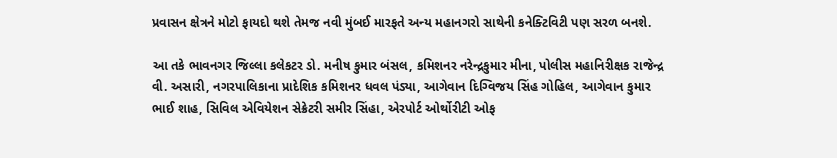પ્રવાસન ક્ષેત્રને મોટો ફાયદો થશે તેમજ નવી મુંબઈ મારફતે અન્ય મહાનગરો સાથેની કનેક્ટિવિટી પણ સરળ બનશે.

આ તકે ભાવનગર જિલ્લા કલેકટર ડો. મનીષ કુમાર બંસલ, કમિશનર નરેન્દ્રકુમાર મીના, પોલીસ મહાનિરીક્ષક રાજેન્દ્ર વી. અસારી, નગરપાલિકાના પ્રાદેશિક કમિશનર ધવલ પંડ્યા, આગેવાન દિગ્વિજય સિંહ ગોહિલ, આગેવાન કુમાર ભાઈ શાહ, સિવિલ એવિયેશન સેક્રેટરી સમીર સિંહા, એરપોર્ટ ઓર્થોરીટી ઓફ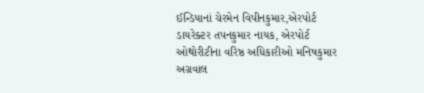ઈન્ડિયાનાં ચેરમેન વિપીનકુમાર,એરપોર્ટ ડાયરેક્ટર તપનકુમાર નાયક, એરપોર્ટ ઓથોરીટીના વરિષ્ઠ અધિકારીઓ મનિષકુમાર અગ્રવાલ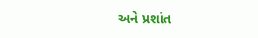અને પ્રશાંત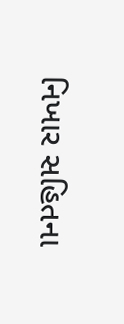નિખાર સહિતના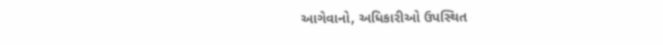આગેવાનો, અધિકારીઓ ઉપસ્થિત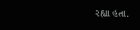રહ્યા હતા.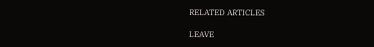RELATED ARTICLES

LEAVE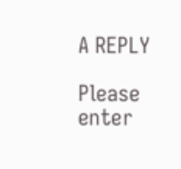A REPLY

Please enter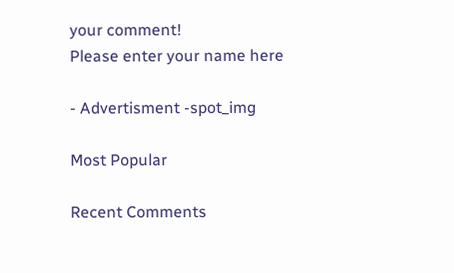your comment!
Please enter your name here

- Advertisment -spot_img

Most Popular

Recent Comments